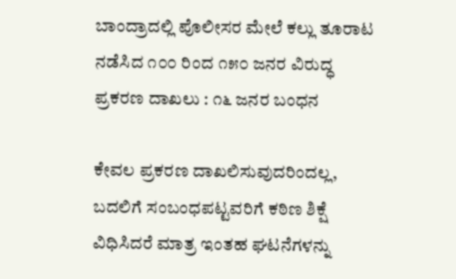ಬಾಂದ್ರಾದಲ್ಲಿ ಪೊಲೀಸರ ಮೇಲೆ ಕಲ್ಲು ತೂರಾಟ ನಡೆಸಿದ ೧೦೦ ರಿಂದ ೧೫೦ ಜನರ ವಿರುದ್ಧ ಪ್ರಕರಣ ದಾಖಲು : ೧೬ ಜನರ ಬಂಧನ

ಕೇವಲ ಪ್ರಕರಣ ದಾಖಲಿಸುವುದರಿಂದಲ್ಲ, ಬದಲಿಗೆ ಸಂಬಂಧಪಟ್ಟವರಿಗೆ ಕಠಿಣ ಶಿಕ್ಷೆ ವಿಧಿಸಿದರೆ ಮಾತ್ರ ಇಂತಹ ಘಟನೆಗಳನ್ನು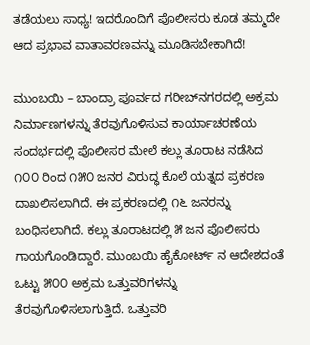ತಡೆಯಲು ಸಾಧ್ಯ! ಇದರೊಂದಿಗೆ ಪೊಲೀಸರು ಕೂಡ ತಮ್ಮದೇ ಆದ ಪ್ರಭಾವ ವಾತಾವರಣವನ್ನು ಮೂಡಿಸಬೇಕಾಗಿದೆ!

ಮುಂಬಯಿ – ಬಾಂದ್ರಾ ಪೂರ್ವದ ಗರೀಬ್‌ನಗರದಲ್ಲಿ ಅಕ್ರಮ ನಿರ್ಮಾಣಗಳನ್ನು ತೆರವುಗೊಳಿಸುವ ಕಾರ್ಯಾಚರಣೆಯ ಸಂದರ್ಭದಲ್ಲಿ ಪೊಲೀಸರ ಮೇಲೆ ಕಲ್ಲು ತೂರಾಟ ನಡೆಸಿದ ೧೦೦ ರಿಂದ ೧೫೦ ಜನರ ವಿರುದ್ಧ ಕೊಲೆ ಯತ್ನದ ಪ್ರಕರಣ ದಾಖಲಿಸಲಾಗಿದೆ. ಈ ಪ್ರಕರಣದಲ್ಲಿ ೧೬ ಜನರನ್ನು ಬಂಧಿಸಲಾಗಿದೆ. ಕಲ್ಲು ತೂರಾಟದಲ್ಲಿ ೫ ಜನ ಪೊಲೀಸರು ಗಾಯಗೊಂಡಿದ್ದಾರೆ. ಮುಂಬಯಿ ಹೈಕೋರ್ಟ್ ನ ಆದೇಶದಂತೆ ಒಟ್ಟು ೫೦೦ ಅಕ್ರಮ ಒತ್ತುವರಿಗಳನ್ನು ತೆರವುಗೊಳಿಸಲಾಗುತ್ತಿದೆ. ಒತ್ತುವರಿ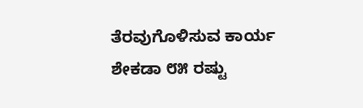ತೆರವುಗೊಳಿಸುವ ಕಾರ್ಯ ಶೇಕಡಾ ೮೫ ರಷ್ಟು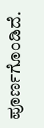ಪೂರ್ಣಗೊಂಡಿದೆ.